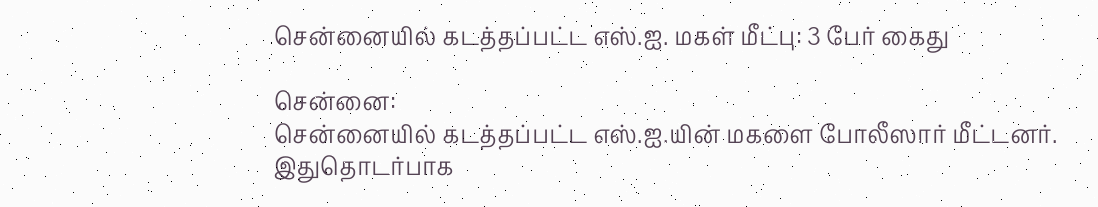சென்னையில் கடத்தப்பட்ட எஸ்.ஐ. மகள் மீட்பு: 3 பேர் கைது

சென்னை:
சென்னையில் கடத்தப்பட்ட எஸ்.ஐ.யின் மகளை போலீஸார் மீட்டனர். இதுதொடர்பாக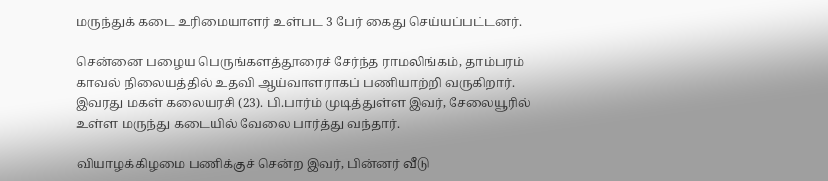மருந்துக் கடை உரிமையாளர் உள்பட 3 பேர் கைது செய்யப்பட்டனர்.

சென்னை பழைய பெருங்களத்தூரைச் சேர்ந்த ராமலிங்கம், தாம்பரம் காவல் நிலையத்தில் உதவி ஆய்வாளராகப் பணியாற்றி வருகிறார். இவரது மகள் கலையரசி (23). பி.பார்ம் முடித்துள்ள இவர், சேலையூரில் உள்ள மருந்து கடையில் வேலை பார்த்து வந்தார்.

வியாழக்கிழமை பணிக்குச் சென்ற இவர், பின்னர் வீடு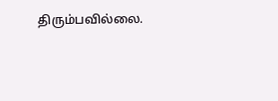திரும்பவில்லை.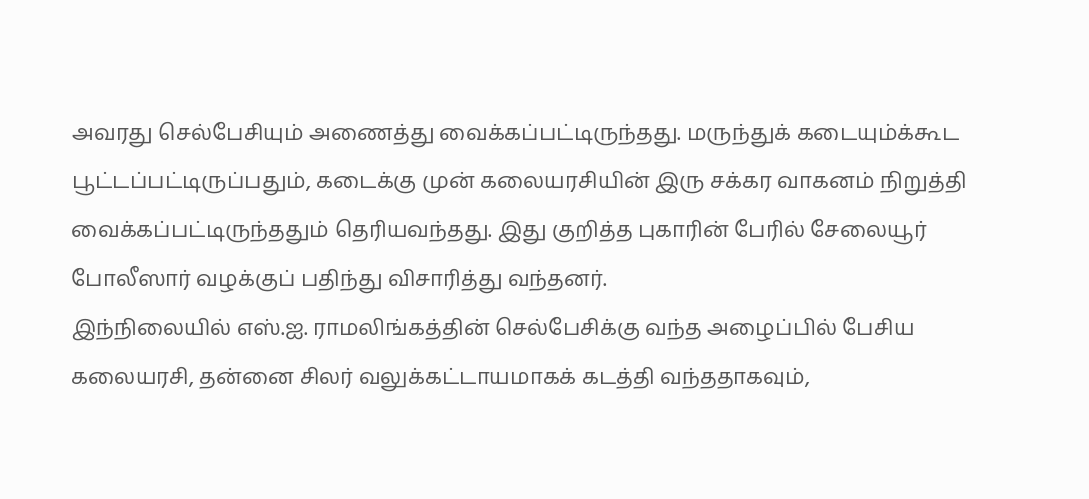அவரது செல்பேசியும் அணைத்து வைக்கப்பட்டிருந்தது. மருந்துக் கடையும்க்கூட பூட்டப்பட்டிருப்பதும், கடைக்கு முன் கலையரசியின் இரு சக்கர வாகனம் நிறுத்தி வைக்கப்பட்டிருந்ததும் தெரியவந்தது. இது குறித்த புகாரின் பேரில் சேலையூர் போலீஸார் வழக்குப் பதிந்து விசாரித்து வந்தனர்.
இந்நிலையில் எஸ்.ஐ. ராமலிங்கத்தின் செல்பேசிக்கு வந்த அழைப்பில் பேசிய கலையரசி, தன்னை சிலர் வலுக்கட்டாயமாகக் கடத்தி வந்ததாகவும்,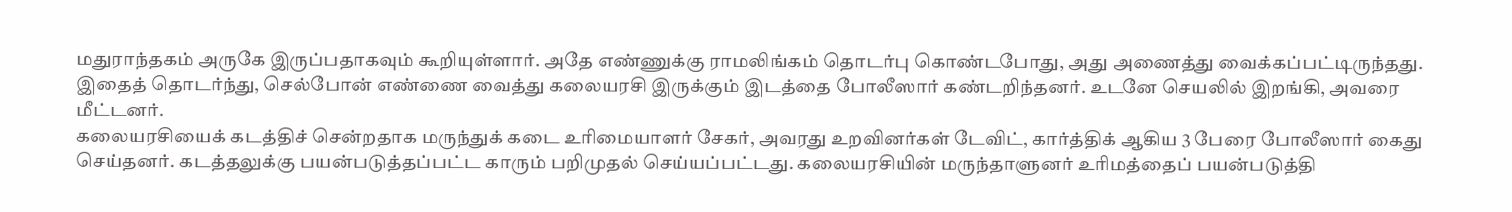மதுராந்தகம் அருகே இருப்பதாகவும் கூறியுள்ளார். அதே எண்ணுக்கு ராமலிங்கம் தொடர்பு கொண்டபோது, அது அணைத்து வைக்கப்பட்டிருந்தது.
இதைத் தொடர்ந்து, செல்போன் எண்ணை வைத்து கலையரசி இருக்கும் இடத்தை போலீஸார் கண்டறிந்தனர். உடனே செயலில் இறங்கி, அவரை மீட்டனர்.
கலையரசியைக் கடத்திச் சென்றதாக மருந்துக் கடை உரிமையாளர் சேகர், அவரது உறவினர்கள் டேவிட், கார்த்திக் ஆகிய 3 பேரை போலீஸார் கைது செய்தனர். கடத்தலுக்கு பயன்படுத்தப்பட்ட காரும் பறிமுதல் செய்யப்பட்டது. கலையரசியின் மருந்தாளுனர் உரிமத்தைப் பயன்படுத்தி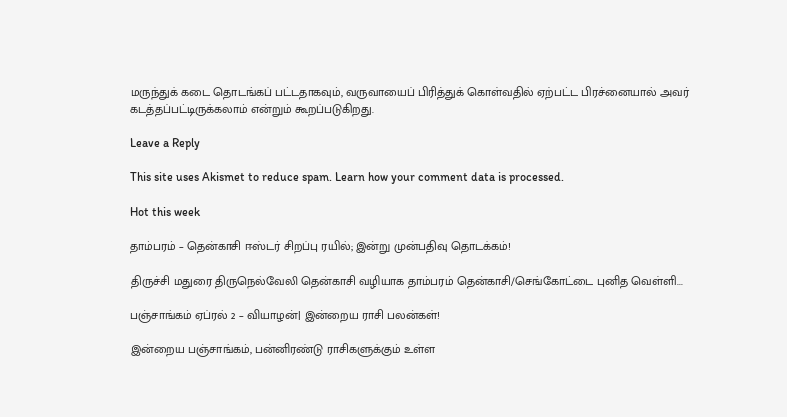மருந்துக் கடை தொடங்கப் பட்டதாகவும், வருவாயைப் பிரித்துக் கொள்வதில் ஏற்பட்ட பிரச்னையால் அவர் கடத்தப்பட்டிருக்கலாம் என்றும் கூறப்படுகிறது.

Leave a Reply

This site uses Akismet to reduce spam. Learn how your comment data is processed.

Hot this week

தாம்பரம் – தென்காசி ஈஸ்டர் சிறப்பு ரயில்; இன்று முன்பதிவு தொடக்கம்!

திருச்சி மதுரை திருநெல்வேலி தென்காசி வழியாக தாம்பரம் தென்காசி/செங்கோட்டை புனித வெள்ளி...

பஞ்சாங்கம் ஏப்ரல் 2 – வியாழன்| இன்றைய ராசி பலன்கள்!

இன்றைய பஞ்சாங்கம், பன்னிரண்டு ராசிகளுக்கும் உள்ள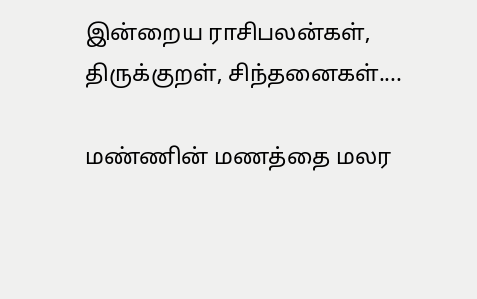இன்றைய ராசிபலன்கள், திருக்குறள், சிந்தனைகள்....

மண்ணின் மணத்தை மலர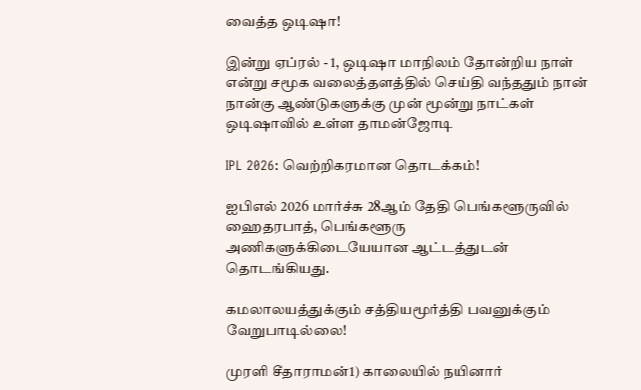வைத்த ஒடிஷா!

இன்று ஏப்ரல் - 1, ஒடிஷா மாநிலம் தோன்றிய நாள் என்று சமூக வலைத்தளத்தில் செய்தி வந்ததும் நான் நான்கு ஆண்டுகளுக்கு முன் மூன்று நாட்கள் ஒடிஷாவில் உள்ள தாமன்ஜோடி

IPL 2026: வெற்றிகரமான தொடக்கம்!

ஐபிஎல் 2026 மார்ச்சு 28ஆம் தேதி பெங்களூருவில் ஹைதரபாத், பெங்களூரு அணிகளுக்கிடையேயான ஆட்டத்துடன் தொடங்கியது.

கமலாலயத்துக்கும் சத்தியமூர்த்தி பவனுக்கும் வேறுபாடில்லை!

முரளி சீதாராமன்1) காலையில் நயினார்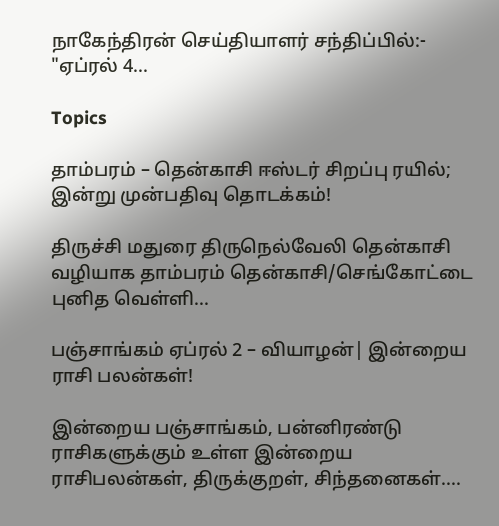நாகேந்திரன் செய்தியாளர் சந்திப்பில்:- "ஏப்ரல் 4...

Topics

தாம்பரம் – தென்காசி ஈஸ்டர் சிறப்பு ரயில்; இன்று முன்பதிவு தொடக்கம்!

திருச்சி மதுரை திருநெல்வேலி தென்காசி வழியாக தாம்பரம் தென்காசி/செங்கோட்டை புனித வெள்ளி...

பஞ்சாங்கம் ஏப்ரல் 2 – வியாழன்| இன்றைய ராசி பலன்கள்!

இன்றைய பஞ்சாங்கம், பன்னிரண்டு ராசிகளுக்கும் உள்ள இன்றைய ராசிபலன்கள், திருக்குறள், சிந்தனைகள்....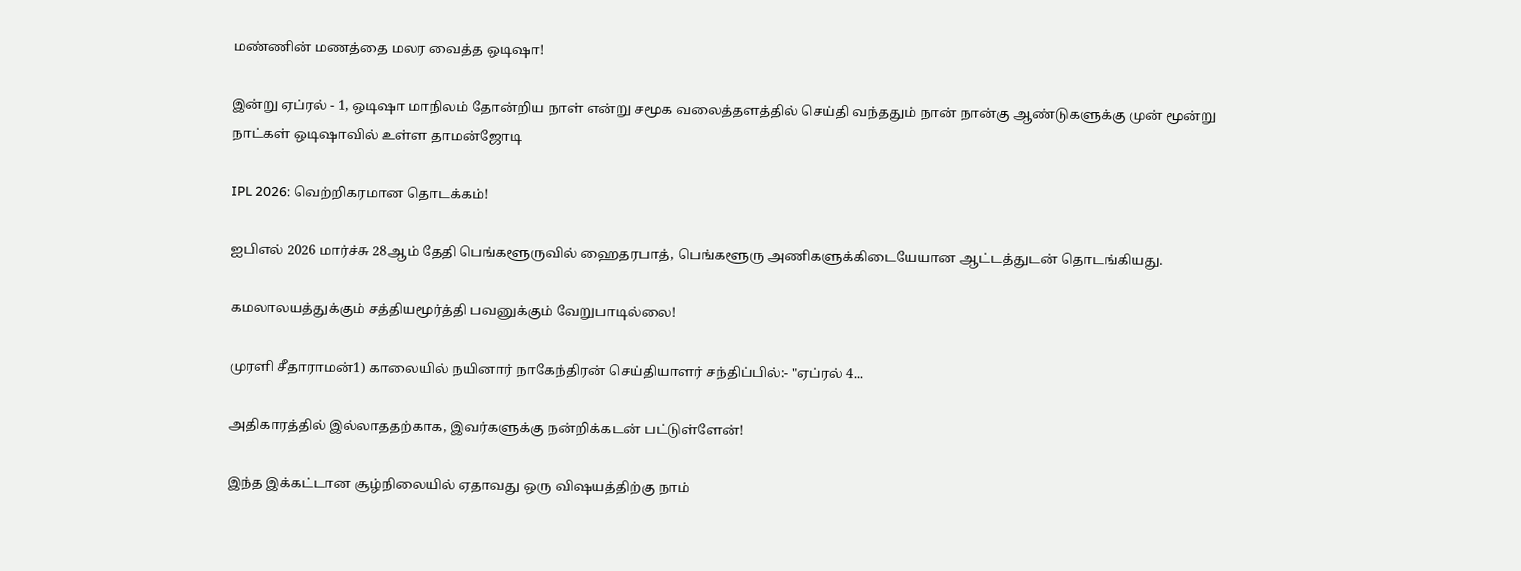மண்ணின் மணத்தை மலர வைத்த ஒடிஷா!

இன்று ஏப்ரல் - 1, ஒடிஷா மாநிலம் தோன்றிய நாள் என்று சமூக வலைத்தளத்தில் செய்தி வந்ததும் நான் நான்கு ஆண்டுகளுக்கு முன் மூன்று நாட்கள் ஒடிஷாவில் உள்ள தாமன்ஜோடி

IPL 2026: வெற்றிகரமான தொடக்கம்!

ஐபிஎல் 2026 மார்ச்சு 28ஆம் தேதி பெங்களூருவில் ஹைதரபாத், பெங்களூரு அணிகளுக்கிடையேயான ஆட்டத்துடன் தொடங்கியது.

கமலாலயத்துக்கும் சத்தியமூர்த்தி பவனுக்கும் வேறுபாடில்லை!

முரளி சீதாராமன்1) காலையில் நயினார் நாகேந்திரன் செய்தியாளர் சந்திப்பில்:- "ஏப்ரல் 4...

அதிகாரத்தில் இல்லாததற்காக, இவர்களுக்கு நன்றிக்கடன் பட்டுள்ளேன்!

இந்த இக்கட்டான சூழ்நிலையில் ஏதாவது ஒரு விஷயத்திற்கு நாம்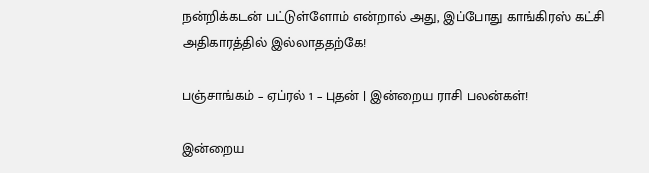நன்றிக்கடன் பட்டுள்ளோம் என்றால் அது, இப்போது காங்கிரஸ் கட்சி அதிகாரத்தில் இல்லாததற்கே!

பஞ்சாங்கம் – ஏப்ரல் 1 – புதன் | இன்றைய ராசி பலன்கள்!

இன்றைய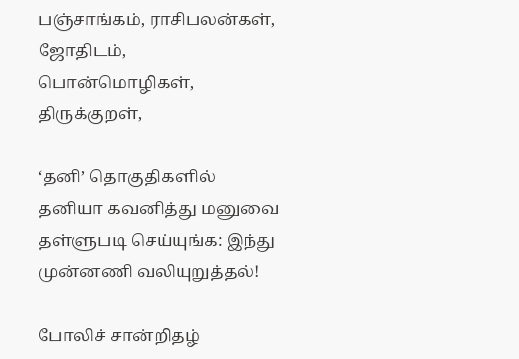பஞ்சாங்கம், ராசிபலன்கள், ஜோதிடம், பொன்மொழிகள், திருக்குறள்,

‘தனி’ தொகுதிகளில் தனியா கவனித்து மனுவை தள்ளுபடி செய்யுங்க: இந்து முன்னணி வலியுறுத்தல்!

போலிச் சான்றிதழ்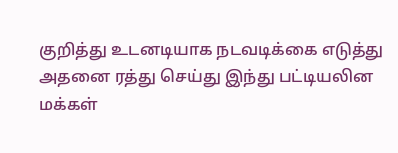குறித்து உடனடியாக நடவடிக்கை எடுத்து அதனை ரத்து செய்து இந்து பட்டியலின மக்கள்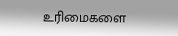உரிமைகளை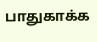பாதுகாக்க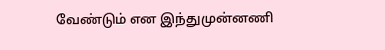வேண்டும் என இந்துமுன்னணி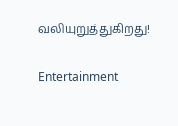வலியுறுத்துகிறது!

Entertainment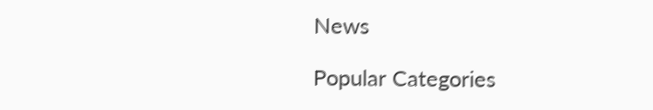News

Popular Categories